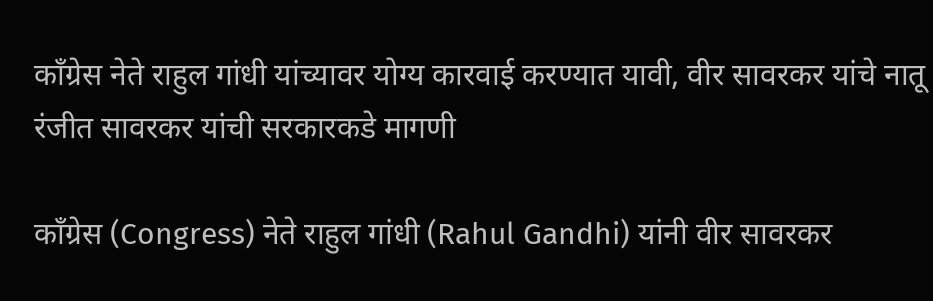काँग्रेस नेते राहुल गांधी यांच्यावर योग्य कारवाई करण्यात यावी, वीर सावरकर यांचे नातू रंजीत सावरकर यांची सरकारकडे मागणी

काँग्रेस (Congress) नेते राहुल गांधी (Rahul Gandhi) यांनी वीर सावरकर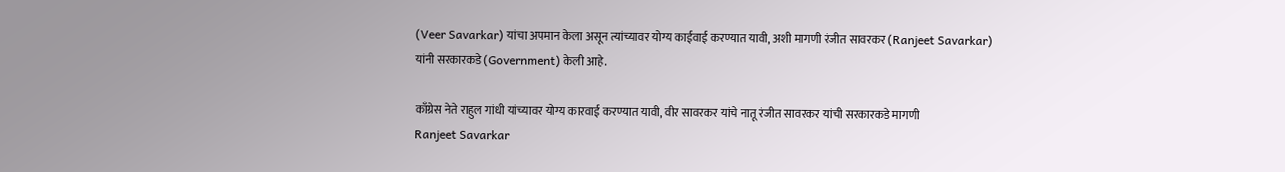(Veer Savarkar) यांचा अपमान केला असून त्यांच्यावर योग्य काईवाई करण्यात यावी, अशी मागणी रंजीत सावरकर (Ranjeet Savarkar) यांनी सरकारकडे (Government) केली आहे.

काँग्रेस नेते राहुल गांधी यांच्यावर योग्य कारवाई करण्यात यावी, वीर सावरकर यांचे नातू रंजीत सावरकर यांची सरकारकडे मागणी
Ranjeet Savarkar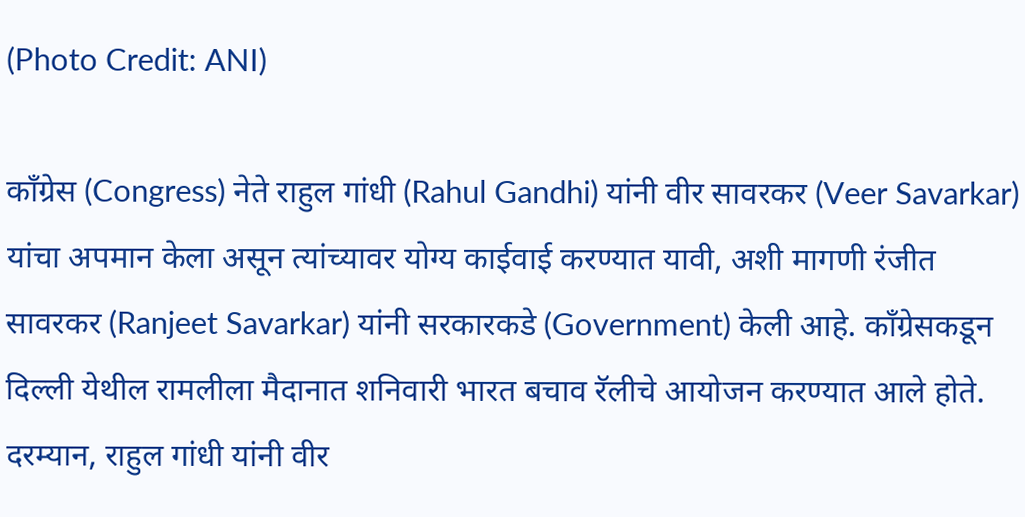(Photo Credit: ANI)

काँग्रेस (Congress) नेते राहुल गांधी (Rahul Gandhi) यांनी वीर सावरकर (Veer Savarkar) यांचा अपमान केला असून त्यांच्यावर योग्य काईवाई करण्यात यावी, अशी मागणी रंजीत सावरकर (Ranjeet Savarkar) यांनी सरकारकडे (Government) केली आहे. काँग्रेसकडून दिल्ली येथील रामलीला मैदानात शनिवारी भारत बचाव रॅलीचे आयोजन करण्यात आले होते. दरम्यान, राहुल गांधी यांनी वीर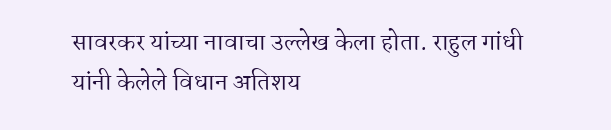सावरकर यांच्या नावाचा उल्लेख केला होता. राहुल गांधी यांनी केलेले विधान अतिशय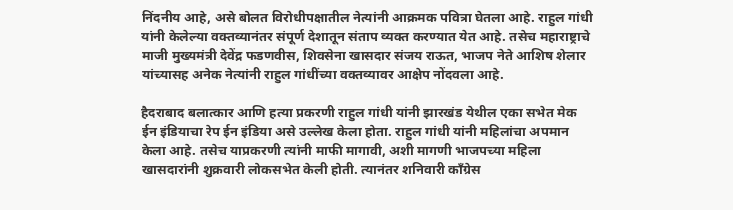निंदनीय आहे, असे बोलत विरोधीपक्षातील नेत्यांनी आक्रमक पवित्रा घेतला आहे. राहुल गांधी यांनी केलेल्या वक्तव्यानंतर संपूर्ण देशातून संताप व्यक्त करण्यात येत आहे. तसेच महाराष्ट्राचे माजी मुख्यमंत्री देवेंद्र फडणवीस, शिवसेना खासदार संजय राऊत, भाजप नेते आशिष शेलार यांच्यासह अनेक नेत्यांनी राहुल गांधींच्या वक्तव्यावर आक्षेप नोंदवला आहे.

हैदराबाद बलात्कार आणि हत्या प्रकरणी राहुल गांधी यांनी झारखंड येथील एका सभेत मेक ईन इंडियाचा रेप ईन इंडिया असे उल्लेख केला होता. राहुल गांधी यांनी महिलांचा अपमान केला आहे. तसेच याप्रकरणी त्यांनी माफी मागावी, अशी मागणी भाजपच्या महिला खासदारांनी शुक्रवारी लोकसभेत केली होती. त्यानंतर शनिवारी काँग्रेस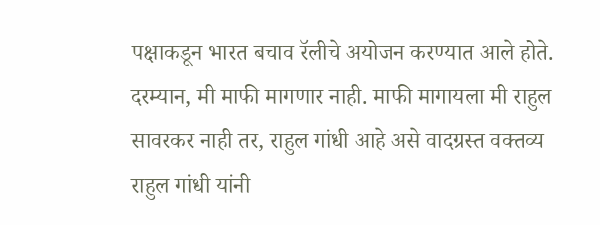पक्षाकडून भारत बचाव रॅलीचे अयोजन करण्यात आले होते. दरम्यान, मी माफी मागणार नाही. माफी मागायला मी राहुल सावरकर नाही तर, राहुल गांधी आहे असे वादग्रस्त वक्तव्य राहुल गांधी यांनी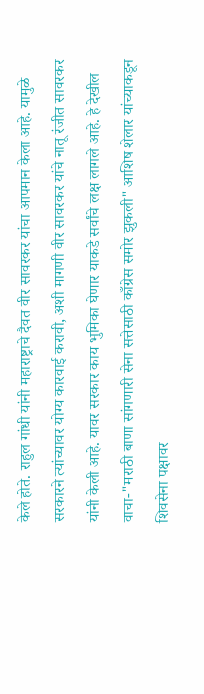केले होते. राहुल गांधी यांनी महाराष्ट्राचे दैवत वीर सावरकर यांचा आपमान केला आहे. यामुळे सरकारने त्यांच्यावर योग्य कारवाई करावी, अशी मागणी वीर सावरकर यांचे नातू रंजीत सावरकर यांनी केली आहे. यावर सरकार काय भुमिका घेणार याकडे सर्वांचे लक्ष लागले आहे. हे देखील वाचा-"मराठी बाणा सांगणारी सेना सत्तेसाठी काँग्रेस समोर झुकली" आशिष शेलार यांच्याकडून शिवसेना पक्षावर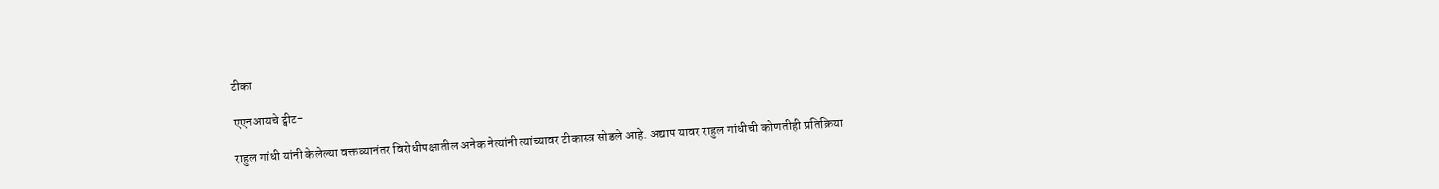टीका

एएनआयचे ट्वीट-

राहुल गांधी यांनी केलेल्या वक्तव्यानंतर विरोधीपक्षातील अनेक नेत्यांनी त्यांच्यावर टीकास्त्र सोडले आहे. अद्याप यावर राहुल गांधीची कोणतीही प्रतिक्रिया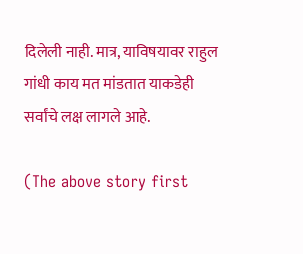दिलेली नाही. मात्र, याविषयावर राहुल गांधी काय मत मांडतात याकडेही सर्वांचे लक्ष लागले आहे.

(The above story first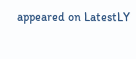appeared on LatestLY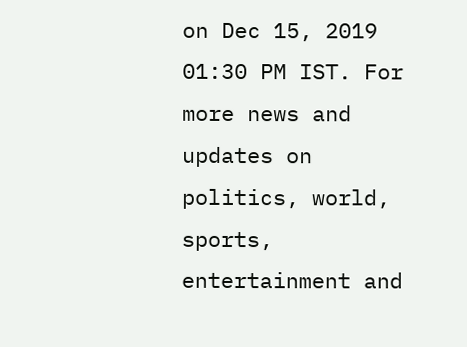on Dec 15, 2019 01:30 PM IST. For more news and updates on politics, world, sports, entertainment and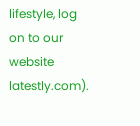lifestyle, log on to our website latestly.com).